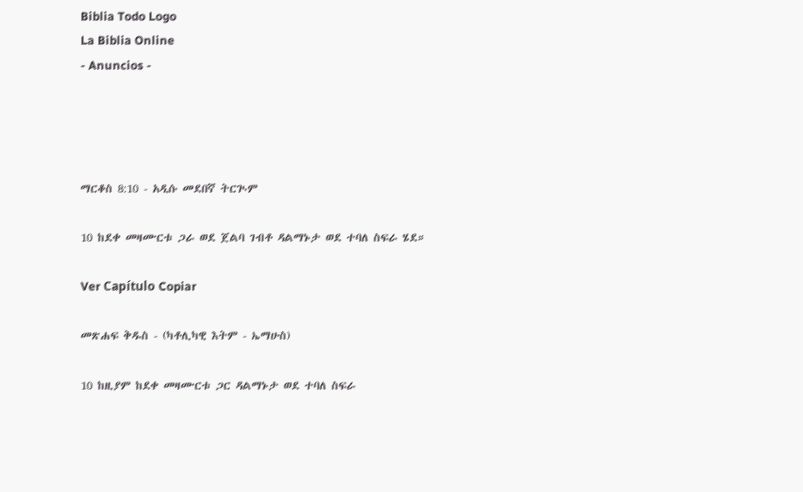Biblia Todo Logo
La Biblia Online
- Anuncios -




ማርቆስ 8:10 - አዲሱ መደበኛ ትርጒም

10 ከደቀ መዛሙርቱ ጋራ ወደ ጀልባ ገብቶ ዳልማኑታ ወደ ተባለ ስፍራ ሄደ።

Ver Capítulo Copiar

መጽሐፍ ቅዱስ - (ካቶሊካዊ እትም - ኤማሁስ)

10 ከዚያም ከደቀ መዛሙርቱ ጋር ዳልማኑታ ወደ ተባለ ስፍራ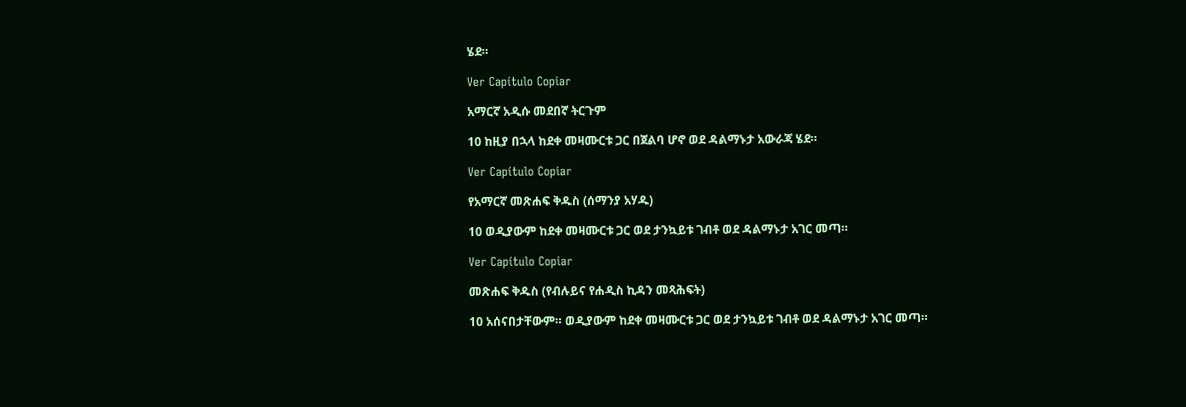ሄደ።

Ver Capítulo Copiar

አማርኛ አዲሱ መደበኛ ትርጉም

10 ከዚያ በኋላ ከደቀ መዛሙርቱ ጋር በጀልባ ሆኖ ወደ ዳልማኑታ አውራጃ ሄደ።

Ver Capítulo Copiar

የአማርኛ መጽሐፍ ቅዱስ (ሰማንያ አሃዱ)

10 ወዲያውም ከደቀ መዛሙርቱ ጋር ወደ ታንኳይቱ ገብቶ ወደ ዳልማኑታ አገር መጣ።

Ver Capítulo Copiar

መጽሐፍ ቅዱስ (የብሉይና የሐዲስ ኪዳን መጻሕፍት)

10 አሰናበታቸውም። ወዲያውም ከደቀ መዛሙርቱ ጋር ወደ ታንኳይቱ ገብቶ ወደ ዳልማኑታ አገር መጣ።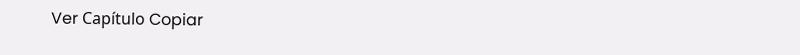Ver Capítulo Copiar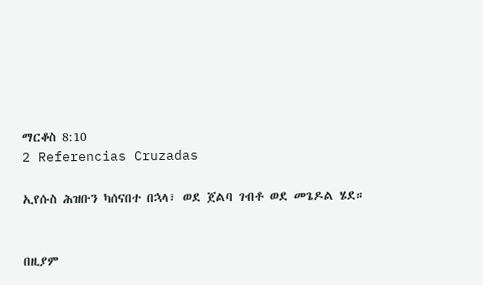ማርቆስ 8:10
2 Referencias Cruzadas

ኢየሱስ ሕዝቡን ካሰናበተ በኋላ፣ ወደ ጀልባ ገብቶ ወደ መጌዶል ሄደ።


በዚያም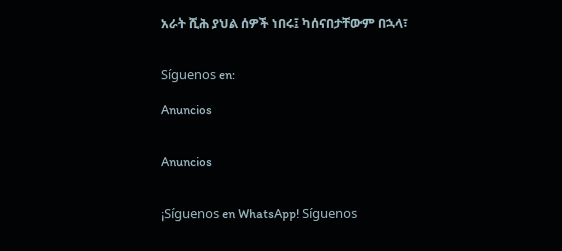አራት ሺሕ ያህል ሰዎች ነበሩ፤ ካሰናበታቸውም በኋላ፣


Síguenos en:

Anuncios


Anuncios


¡Síguenos en WhatsApp! Síguenos